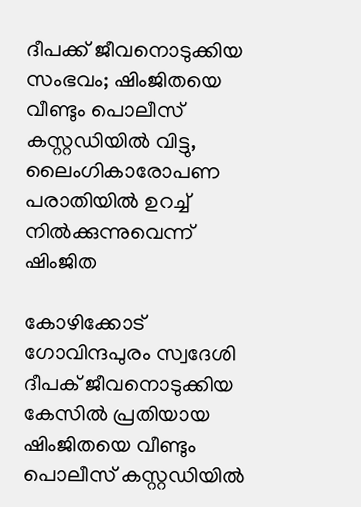ദീപക്ക് ജീവനൊടുക്കിയ സംഭവം; ഷിംജിതയെ വീണ്ടും പൊലീസ് കസ്റ്റഡിയില്‍ വിട്ടു, ലൈംഗികാരോപണ പരാതിയില്‍ ഉറച്ച്‌ നില്‍ക്കുന്നുവെന്ന് ഷിംജിത

കോഴിക്കോട് ഗോവിന്ദപുരം സ്വദേശി ദീപക് ജീവനൊടുക്കിയ കേസില്‍ പ്രതിയായ ഷിംജിതയെ വീണ്ടും പൊലീസ് കസ്റ്റഡിയില്‍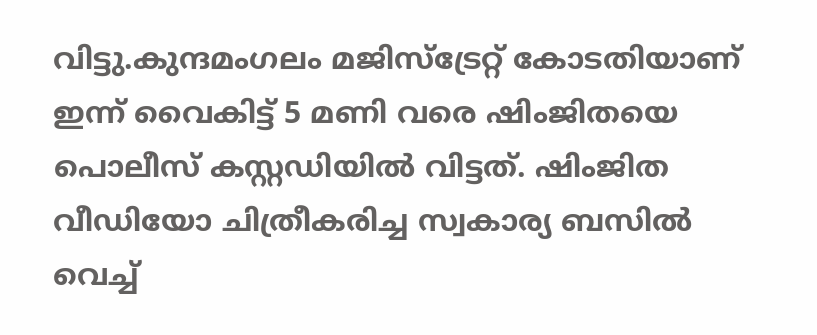വിട്ടു.കുന്ദമംഗലം മജിസ്ട്രേറ്റ് കോടതിയാണ് ഇന്ന് വൈകിട്ട് 5 മണി വരെ ഷിംജിതയെ പൊലീസ് കസ്റ്റഡിയില്‍ വിട്ടത്. ഷിംജിത വീഡിയോ ചിത്രീകരിച്ച സ്വകാര്യ ബസില്‍ വെച്ച്‌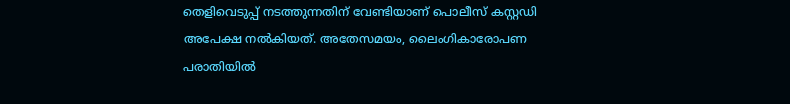തെളിവെടുപ്പ് നടത്തുന്നതിന് വേണ്ടിയാണ് പൊലീസ് കസ്റ്റഡി അപേക്ഷ നല്‍കിയത്. അതേസമയം, ലൈംഗികാരോപണ പരാതിയില്‍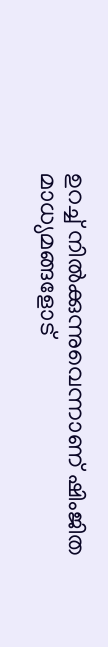ഉറച്ച്‌ നില്‍ക്കുന്നുവെന്നാണ് ഷിംജിത മാധ്യമങ്ങളോട്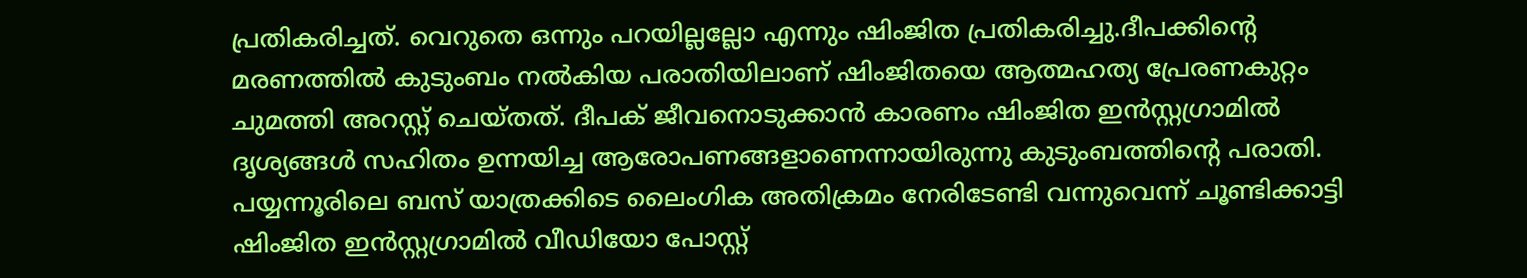പ്രതികരിച്ചത്. വെറുതെ ഒന്നും പറയില്ലല്ലോ എന്നും ഷിംജിത പ്രതികരിച്ചു.ദീപക്കിന്റെ മരണത്തില്‍ കുടുംബം നല്‍കിയ പരാതിയിലാണ് ഷിംജിതയെ ആത്മഹത്യ പ്രേരണകുറ്റം ചുമത്തി അറസ്റ്റ് ചെയ്തത്. ദീപക് ജീവനൊടുക്കാന്‍ കാരണം ഷിംജിത ഇന്‍സ്റ്റഗ്രാമില്‍ ദൃശ്യങ്ങള്‍ സഹിതം ഉന്നയിച്ച ആരോപണങ്ങളാണെന്നായിരുന്നു കുടുംബത്തിന്‍റെ പരാതി. പയ്യന്നൂരിലെ ബസ് യാത്രക്കിടെ ലൈംഗിക അതിക്രമം നേരിടേണ്ടി വന്നുവെന്ന് ചൂണ്ടിക്കാട്ടി ഷിംജിത ഇൻസ്റ്റഗ്രാമില്‍ വീഡിയോ പോസ്റ്റ്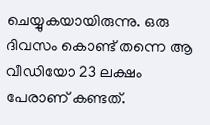ചെയ്യുകയായിരുന്നു. ഒരു ദിവസം കൊണ്ട് തന്നെ ആ വീഡിയോ 23 ലക്ഷം പേരാണ് കണ്ടത്.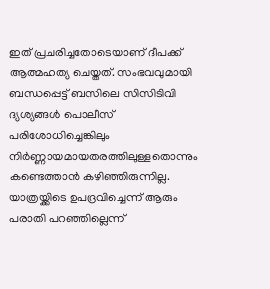ഇത് പ്രചരിച്ചതോടെയാണ് ദീപക്ക് ആത്മഹത്യ ചെയ്തത്. സംഭവവുമായി ബന്ധപ്പെട്ട് ബസിലെ സിസിടിവി ദ്യശ്യങ്ങള്‍ പൊലീസ് പരിശോധിച്ചെങ്കിലും നിര്‍ണ്ണായമായതരത്തിലുള്ളതൊന്നും കണ്ടെത്താന്‍ കഴിഞ്ഞിരുന്നില്ല. യാത്രയ്ക്കിടെ ഉപദ്രവിച്ചെന്ന് ആരും പരാതി പറഞ്ഞില്ലെന്ന്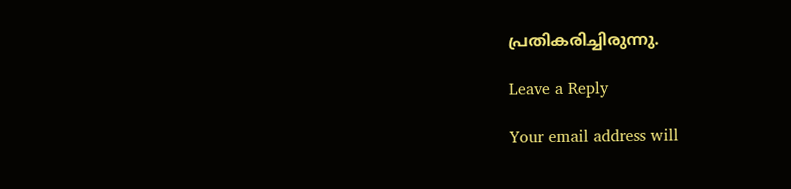പ്രതികരിച്ചിരുന്നു.

Leave a Reply

Your email address will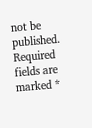not be published. Required fields are marked *